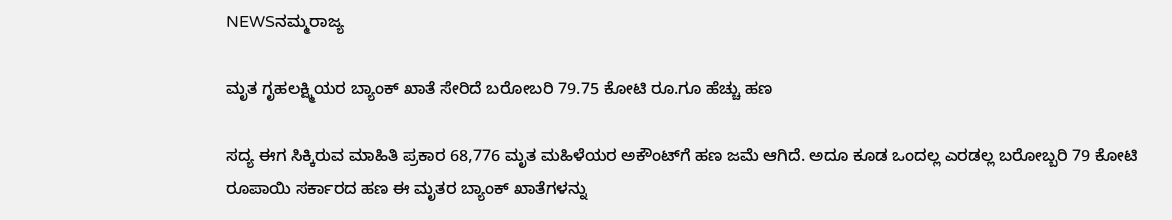NEWSನಮ್ಮರಾಜ್ಯ

ಮೃತ ಗೃಹಲಕ್ಷ್ಮಿಯರ ಬ್ಯಾಂಕ್‌ ಖಾತೆ ಸೇರಿದೆ ಬರೋಬರಿ 79.75 ಕೋಟಿ ರೂ.ಗೂ ಹೆಚ್ಚು ಹಣ

ಸದ್ಯ ಈಗ ಸಿಕ್ಕಿರುವ ಮಾಹಿತಿ ಪ್ರಕಾರ 68,776 ಮೃತ ಮಹಿಳೆಯರ ಅಕೌಂಟ್‌ಗೆ ಹಣ ಜಮೆ ಆಗಿದೆ. ಅದೂ ಕೂಡ ಒಂದಲ್ಲ ಎರಡಲ್ಲ ಬರೋಬ್ಬರಿ 79 ಕೋಟಿ ರೂಪಾಯಿ ಸರ್ಕಾರದ ಹಣ ಈ ಮೃತರ ಬ್ಯಾಂಕ್‌ ಖಾತೆಗಳನ್ನು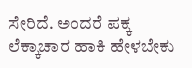ಸೇರಿದೆ. ಅಂದರೆ ಪಕ್ಕ ಲೆಕ್ಕಾಚಾರ ಹಾಕಿ ಹೇಳಬೇಕು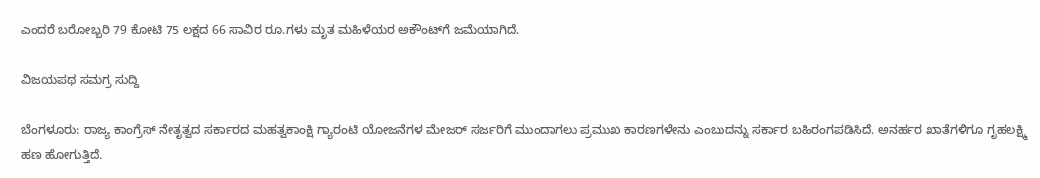ಎಂದರೆ ಬರೋಬ್ಬರಿ 79 ಕೋಟಿ 75 ಲಕ್ಷದ 66 ಸಾವಿರ ರೂ.ಗಳು ಮೃತ ಮಹಿಳೆಯರ ಅಕೌಂಟ್‌ಗೆ ಜಮೆಯಾಗಿದೆ.

ವಿಜಯಪಥ ಸಮಗ್ರ ಸುದ್ದಿ

ಬೆಂಗಳೂರು: ರಾಜ್ಯ ಕಾಂಗ್ರೆಸ್‌ ನೇತೃತ್ವದ ಸರ್ಕಾರದ ಮಹತ್ವಕಾಂಕ್ಷಿ ಗ್ಯಾರಂಟಿ ಯೋಜನೆಗಳ ಮೇಜರ್‌ ಸರ್ಜರಿಗೆ ಮುಂದಾಗಲು ಪ್ರಮುಖ ಕಾರಣಗಳೇನು ಎಂಬುದನ್ನು ಸರ್ಕಾರ ಬಹಿರಂಗಪಡಿಸಿದೆ. ಅನರ್ಹರ ಖಾತೆಗಳಿಗೂ ಗೃಹಲಕ್ಷ್ಮಿ ಹಣ ಹೋಗುತ್ತಿದೆ.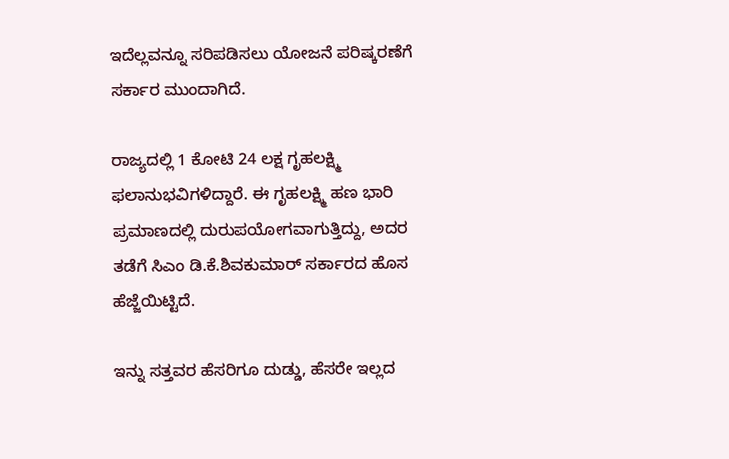ಇದೆಲ್ಲವನ್ನೂ ಸರಿಪಡಿಸಲು ಯೋಜನೆ ಪರಿಷ್ಕರಣೆಗೆ ಸರ್ಕಾರ ಮುಂದಾಗಿದೆ.

ರಾಜ್ಯದಲ್ಲಿ 1 ಕೋಟಿ 24 ಲಕ್ಷ ಗೃಹಲಕ್ಷ್ಮಿ ಫಲಾನುಭವಿಗಳಿದ್ದಾರೆ. ಈ ಗೃಹಲಕ್ಷ್ಮಿ ಹಣ ಭಾರಿ ಪ್ರಮಾಣದಲ್ಲಿ ದುರುಪಯೋಗವಾಗುತ್ತಿದ್ದು, ಅದರ ತಡೆಗೆ ಸಿಎಂ ಡಿ.ಕೆ.ಶಿವಕುಮಾರ್‌ ಸರ್ಕಾರದ ಹೊಸ ಹೆಜ್ಜೆಯಿಟ್ಟಿದೆ.

ಇನ್ನು ಸತ್ತವರ ಹೆಸರಿಗೂ ದುಡ್ಡು, ಹೆಸರೇ ಇಲ್ಲದ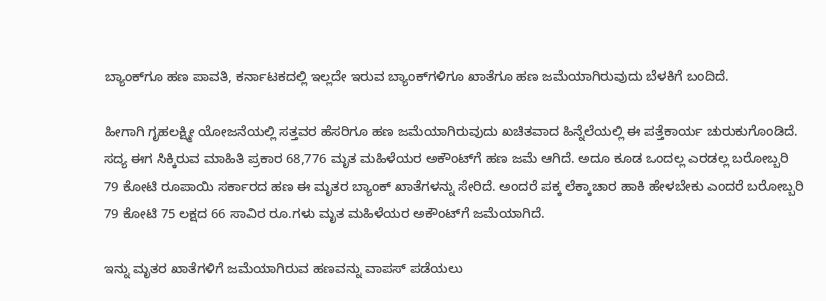ಬ್ಯಾಂಕ್‌ಗೂ ಹಣ ಪಾವತಿ, ಕರ್ನಾಟಕದಲ್ಲಿ ಇಲ್ಲದೇ ಇರುವ ಬ್ಯಾಂಕ್‌ಗಳಿಗೂ ಖಾತೆಗೂ ಹಣ ಜಮೆಯಾಗಿರುವುದು ಬೆಳಕಿಗೆ ಬಂದಿದೆ.

ಹೀಗಾಗಿ ಗೃಹಲಕ್ಷ್ಮೀ ಯೋಜನೆಯಲ್ಲಿ ಸತ್ತವರ ಹೆಸರಿಗೂ ಹಣ ಜಮೆಯಾಗಿರುವುದು ಖಚಿತವಾದ ಹಿನ್ನೆಲೆಯಲ್ಲಿ ಈ ಪತ್ತೆಕಾರ್ಯ ಚುರುಕುಗೊಂಡಿದೆ. ಸದ್ಯ ಈಗ ಸಿಕ್ಕಿರುವ ಮಾಹಿತಿ ಪ್ರಕಾರ 68,776 ಮೃತ ಮಹಿಳೆಯರ ಅಕೌಂಟ್‌ಗೆ ಹಣ ಜಮೆ ಆಗಿದೆ. ಅದೂ ಕೂಡ ಒಂದಲ್ಲ ಎರಡಲ್ಲ ಬರೋಬ್ಬರಿ 79 ಕೋಟಿ ರೂಪಾಯಿ ಸರ್ಕಾರದ ಹಣ ಈ ಮೃತರ ಬ್ಯಾಂಕ್‌ ಖಾತೆಗಳನ್ನು ಸೇರಿದೆ. ಅಂದರೆ ಪಕ್ಕ ಲೆಕ್ಕಾಚಾರ ಹಾಕಿ ಹೇಳಬೇಕು ಎಂದರೆ ಬರೋಬ್ಬರಿ 79 ಕೋಟಿ 75 ಲಕ್ಷದ 66 ಸಾವಿರ ರೂ.ಗಳು ಮೃತ ಮಹಿಳೆಯರ ಅಕೌಂಟ್‌ಗೆ ಜಮೆಯಾಗಿದೆ.

ಇನ್ನು ಮೃತರ ಖಾತೆಗಳಿಗೆ ಜಮೆಯಾಗಿರುವ ಹಣವನ್ನು ವಾಪಸ್ ಪಡೆಯಲು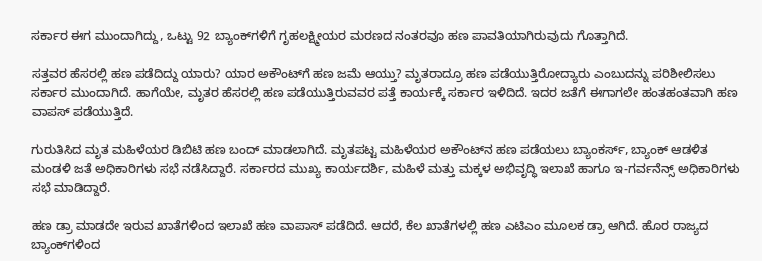ಸರ್ಕಾರ ಈಗ ಮುಂದಾಗಿದ್ದು, ಒಟ್ಟು 92 ಬ್ಯಾಂಕ್‌ಗಳಿಗೆ ಗೃಹಲಕ್ಷ್ಮೀಯರ ಮರಣದ ನಂತರವೂ ಹಣ ಪಾವತಿಯಾಗಿರುವುದು ಗೊತ್ತಾಗಿದೆ.

ಸತ್ತವರ ಹೆಸರಲ್ಲಿ ಹಣ ಪಡೆದಿದ್ದು ಯಾರು? ಯಾರ ಅಕೌಂಟ್‌ಗೆ ಹಣ ಜಮೆ ಆಯ್ತು? ಮೃತರಾದ್ರೂ ಹಣ ಪಡೆಯುತ್ತಿರೋದ್ಯಾರು ಎಂಬುದನ್ನು ಪರಿಶೀಲಿಸಲು ಸರ್ಕಾರ ಮುಂದಾಗಿದೆ. ಹಾಗೆಯೇ, ಮೃತರ ಹೆಸರಲ್ಲಿ ಹಣ ಪಡೆಯುತ್ತಿರುವವರ ಪತ್ತೆ ಕಾರ್ಯಕ್ಕೆ ಸರ್ಕಾರ ಇಳಿದಿದೆ. ಇದರ ಜತೆಗೆ ಈಗಾಗಲೇ ಹಂತಹಂತವಾಗಿ ಹಣ ವಾಪಸ್ ಪಡೆಯುತ್ತಿದೆ.

ಗುರುತಿಸಿದ ಮೃತ ಮಹಿಳೆಯರ ಡಿಬಿಟಿ ಹಣ ಬಂದ್ ಮಾಡಲಾಗಿದೆ. ಮೃತಪಟ್ಟ ಮಹಿಳೆಯರ ಅಕೌಂಟ್‌ನ ಹಣ ಪಡೆಯಲು ಬ್ಯಾಂಕರ್ಸ್, ಬ್ಯಾಂಕ್ ಆಡಳಿತ ಮಂಡಳಿ ಜತೆ ಅಧಿಕಾರಿಗಳು ಸಭೆ ನಡೆಸಿದ್ದಾರೆ. ಸರ್ಕಾರದ ಮುಖ್ಯ ಕಾರ್ಯದರ್ಶಿ, ಮಹಿಳೆ ಮತ್ತು ಮಕ್ಕಳ ಅಭಿವೃದ್ಧಿ ಇಲಾಖೆ ಹಾಗೂ ಇ-ಗರ್ವನೆನ್ಸ್ ಅಧಿಕಾರಿಗಳು ಸಭೆ ಮಾಡಿದ್ದಾರೆ.

ಹಣ ಡ್ರಾ ಮಾಡದೇ ಇರುವ ಖಾತೆಗಳಿಂದ ಇಲಾಖೆ ಹಣ ವಾಪಾಸ್ ಪಡೆದಿದೆ. ಆದರೆ, ಕೆಲ ಖಾತೆಗಳಲ್ಲಿ ಹಣ ಎಟಿಎಂ ಮೂಲಕ ಡ್ರಾ ಆಗಿದೆ. ಹೊರ ರಾಜ್ಯದ ಬ್ಯಾಂಕ್‌ಗಳಿಂದ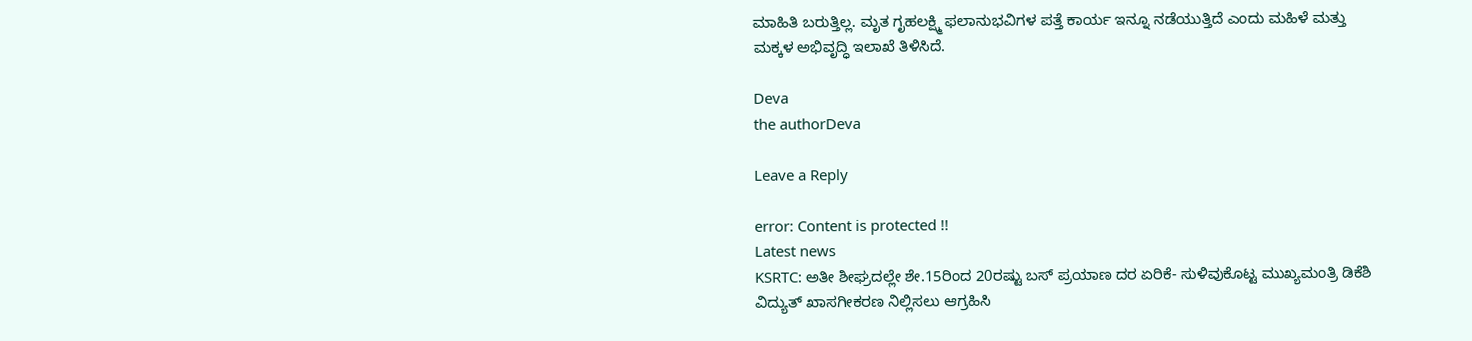ಮಾಹಿತಿ ಬರುತ್ತಿಲ್ಲ. ಮೃತ ಗೃಹಲಕ್ಷ್ಮಿ ಫಲಾನುಭವಿಗಳ ಪತ್ತೆ ಕಾರ್ಯ ಇನ್ನೂ ನಡೆಯುತ್ತಿದೆ ಎಂದು ಮಹಿಳೆ ಮತ್ತು ಮಕ್ಕಳ ಅಭಿವೃದ್ಧಿ ಇಲಾಖೆ ತಿಳಿಸಿದೆ.

Deva
the authorDeva

Leave a Reply

error: Content is protected !!
Latest news
KSRTC: ಅತೀ ಶೀಘ್ರದಲ್ಲೇ ಶೇ.15ರಿಂದ 20ರಷ್ಟು ಬಸ್‌ ಪ್ರಯಾಣ ದರ ಏರಿಕೆ- ಸುಳಿವುಕೊಟ್ಟ ಮುಖ್ಯಮಂತ್ರಿ ಡಿಕೆಶಿ ವಿದ್ಯುತ್‌ ಖಾಸಗೀಕರಣ ನಿಲ್ಲಿಸಲು ಆಗ್ರಹಿಸಿ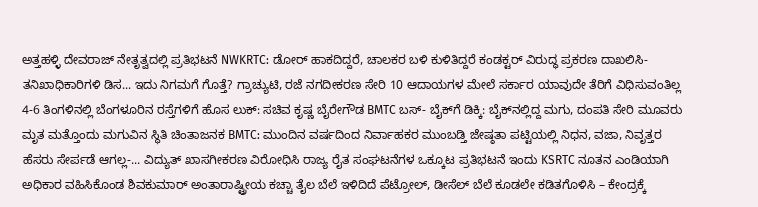ಅತ್ತಹಳ್ಳಿ ದೇವರಾಜ್ ನೇತೃತ್ವದಲ್ಲಿ ಪ್ರತಿಭಟನೆ NWKRTC: ಡೋರ್‌ ಹಾಕದಿದ್ದರೆ, ಚಾಲಕರ ಬಳಿ ಕುಳಿತಿದ್ದರೆ ಕಂಡಕ್ಟರ್‌ ವಿರುದ್ಧ ಪ್ರಕರಣ ದಾಖಲಿಸಿ- ತನಿಖಾಧಿಕಾರಿಗಳಿ ಡಿಸ... ಇದು ನಿಗಮಗೆ ಗೊತ್ತೆ? ಗ್ರಾಚ್ಯುಟಿ, ರಜೆ ನಗದೀಕರಣ ಸೇರಿ 10 ಆದಾಯಗಳ ಮೇಲೆ ಸರ್ಕಾರ ಯಾವುದೇ ತೆರಿಗೆ ವಿಧಿಸುವಂತಿಲ್ಲ 4-6 ತಿಂಗಳಿನಲ್ಲಿ ಬೆಂಗಳೂರಿನ ರಸ್ತೆಗಳಿಗೆ ಹೊಸ ಲುಕ್‌: ಸಚಿವ ಕೃಷ್ಣ ಬೈರೇಗೌಡ BMTC ಬಸ್‌- ಬೈಕ್‌ಗೆ ಡಿಕ್ಕಿ: ಬೈಕ್‌ನಲ್ಲಿದ್ದ ಮಗು, ದಂಪತಿ ಸೇರಿ ಮೂವರು ಮೃತ ಮತ್ತೊಂದು ಮಗುವಿನ ಸ್ಥಿತಿ ಚಿಂತಾಜನಕ BMTC: ಮುಂದಿನ ವರ್ಷದಿಂದ ನಿರ್ವಾಹಕರ ಮುಂಬಡ್ತಿ ಜೇಷ್ಠತಾ ಪಟ್ಟಿಯಲ್ಲಿ ನಿಧನ, ವಜಾ, ನಿವೃತ್ತರ ಹೆಸರು ಸೇರ್ಪಡೆ ಆಗಲ್ಲ-... ವಿದ್ಯುತ್ ಖಾಸಗೀಕರಣ ವಿರೋಧಿಸಿ ರಾಜ್ಯ ರೈತ ಸಂಘಟನೆಗಳ ಒಕ್ಕೂಟ ಪ್ರತಿಭಟನೆ ಇಂದು KSRTC ನೂತನ ಎಂಡಿಯಾಗಿ ಅಧಿಕಾರ ವಹಿಸಿಕೊಂಡ ಶಿವಕುಮಾರ್ ಅಂತಾರಾಷ್ಟ್ರೀಯ ಕಚ್ಚಾ ತೈಲ ಬೆಲೆ ಇಳಿದಿದೆ ಪೆಟ್ರೋಲ್, ಡೀಸೆಲ್ ಬೆಲೆ ಕೂಡಲೇ ಕಡಿತಗೊಳಿಸಿ – ಕೇಂದ್ರಕ್ಕೆ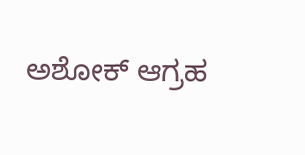ಅಶೋಕ್ ಆಗ್ರಹ